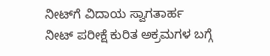ನೀಟ್‌ಗೆ ವಿದಾಯ ಸ್ವಾಗತಾರ್ಹ
ನೀಟ್ ಪರೀಕ್ಷೆ ಕುರಿತ ಅಕ್ರಮಗಳ ಬಗ್ಗೆ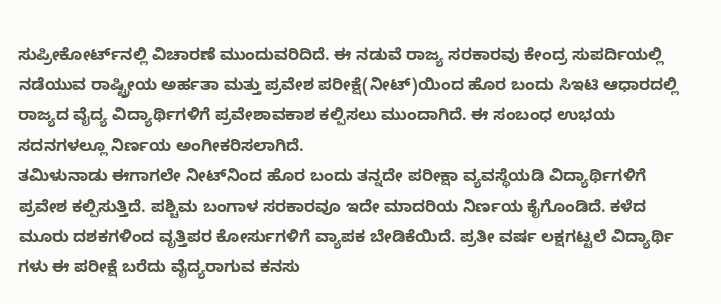ಸುಪ್ರೀಕೋರ್ಟ್‌ನಲ್ಲಿ ವಿಚಾರಣೆ ಮುಂದುವರಿದಿದೆ. ಈ ನಡುವೆ ರಾಜ್ಯ ಸರಕಾರವು ಕೇಂದ್ರ ಸುಪರ್ದಿಯಲ್ಲಿ ನಡೆಯುವ ರಾಷ್ಟ್ರೀಯ ಅರ್ಹತಾ ಮತ್ತು ಪ್ರವೇಶ ಪರೀಕ್ಷೆ(ನೀಟ್)ಯಿಂದ ಹೊರ ಬಂದು ಸಿಇಟಿ ಆಧಾರದಲ್ಲಿ ರಾಜ್ಯದ ವೈದ್ಯ ವಿದ್ಯಾರ್ಥಿಗಳಿಗೆ ಪ್ರವೇಶಾವಕಾಶ ಕಲ್ಪಿಸಲು ಮುಂದಾಗಿದೆ. ಈ ಸಂಬಂಧ ಉಭಯ ಸದನಗಳಲ್ಲೂ ನಿರ್ಣಯ ಅಂಗೀಕರಿಸಲಾಗಿದೆ.
ತಮಿಳುನಾಡು ಈಗಾಗಲೇ ನೀಟ್‌ನಿಂದ ಹೊರ ಬಂದು ತನ್ನದೇ ಪರೀಕ್ಷಾ ವ್ಯವಸ್ಥೆಯಡಿ ವಿದ್ಯಾರ್ಥಿಗಳಿಗೆ ಪ್ರವೇಶ ಕಲ್ಪಿಸುತ್ತಿದೆ. ಪಶ್ಚಿಮ ಬಂಗಾಳ ಸರಕಾರವೂ ಇದೇ ಮಾದರಿಯ ನಿರ್ಣಯ ಕೈಗೊಂಡಿದೆ. ಕಳೆದ ಮೂರು ದಶಕಗಳಿಂದ ವೃತ್ತಿಪರ ಕೋರ್ಸುಗಳಿಗೆ ವ್ಯಾಪಕ ಬೇಡಿಕೆಯಿದೆ. ಪ್ರತೀ ವರ್ಷ ಲಕ್ಷಗಟ್ಟಲೆ ವಿದ್ಯಾರ್ಥಿ ಗಳು ಈ ಪರೀಕ್ಷೆ ಬರೆದು ವೈದ್ಯರಾಗುವ ಕನಸು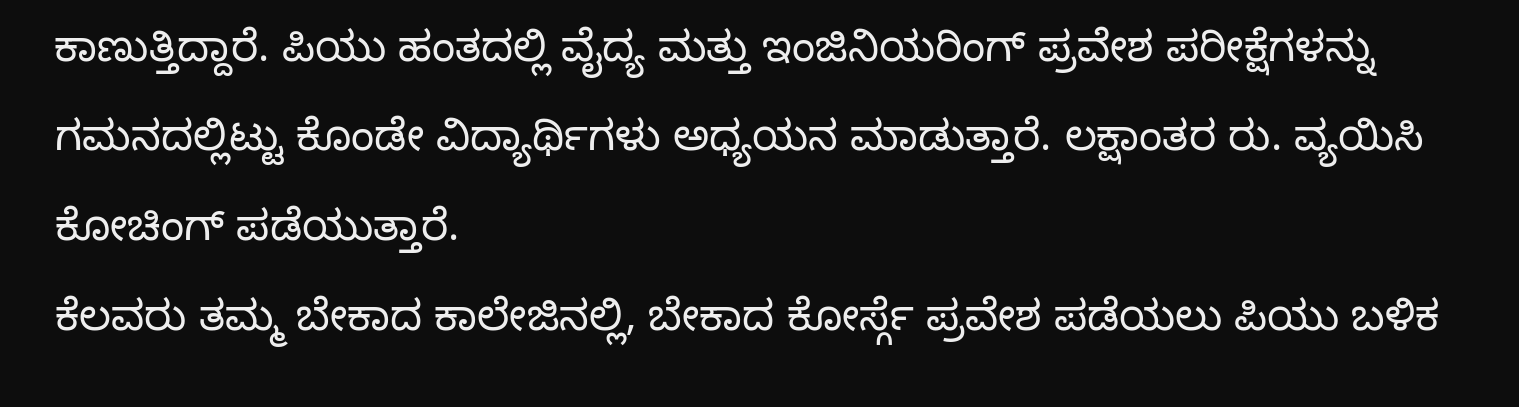ಕಾಣುತ್ತಿದ್ದಾರೆ. ಪಿಯು ಹಂತದಲ್ಲಿ ವೈದ್ಯ ಮತ್ತು ಇಂಜಿನಿಯರಿಂಗ್ ಪ್ರವೇಶ ಪರೀಕ್ಷೆಗಳನ್ನು ಗಮನದಲ್ಲಿಟ್ಟು ಕೊಂಡೇ ವಿದ್ಯಾರ್ಥಿಗಳು ಅಧ್ಯಯನ ಮಾಡುತ್ತಾರೆ. ಲಕ್ಷಾಂತರ ರು. ವ್ಯಯಿಸಿ ಕೋಚಿಂಗ್ ಪಡೆಯುತ್ತಾರೆ.
ಕೆಲವರು ತಮ್ಮ ಬೇಕಾದ ಕಾಲೇಜಿನಲ್ಲಿ, ಬೇಕಾದ ಕೋರ್ಸ್ಗೆ ಪ್ರವೇಶ ಪಡೆಯಲು ಪಿಯು ಬಳಿಕ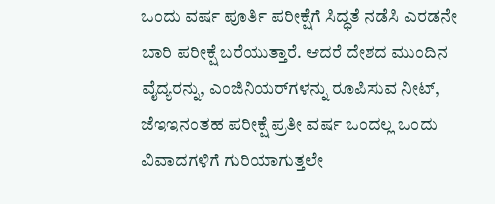ಒಂದು ವರ್ಷ ಪೂರ್ತಿ ಪರೀಕ್ಷೆಗೆ ಸಿದ್ಧತೆ ನಡೆಸಿ ಎರಡನೇ ಬಾರಿ ಪರೀಕ್ಷೆ ಬರೆಯುತ್ತಾರೆ. ಆದರೆ ದೇಶದ ಮುಂದಿನ ವೈದ್ಯರನ್ನು, ಎಂಜಿನಿಯರ್‌ಗಳನ್ನು ರೂಪಿಸುವ ನೀಟ್, ಜೆಇಇನಂತಹ ಪರೀಕ್ಷೆ ಪ್ರತೀ ವರ್ಷ ಒಂದಲ್ಲ ಒಂದು ವಿವಾದಗಳಿಗೆ ಗುರಿಯಾಗುತ್ತಲೇ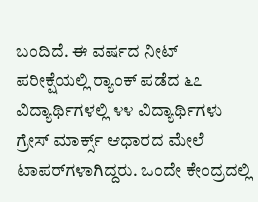ಬಂದಿದೆ. ಈ ವರ್ಷದ ನೀಟ್ ಪರೀಕ್ಷೆಯಲ್ಲಿ ರ‍್ಯಾಂಕ್ ಪಡೆದ ೬೭ ವಿದ್ಯಾರ್ಥಿಗಳಲ್ಲಿ ೪೪ ವಿದ್ಯಾರ್ಥಿಗಳು ಗ್ರೇಸ್ ಮಾರ್ಕ್ಸ್ ಆಧಾರದ ಮೇಲೆ ಟಾಪರ್‌ಗಳಾಗಿದ್ದರು. ಒಂದೇ ಕೇಂದ್ರದಲ್ಲಿ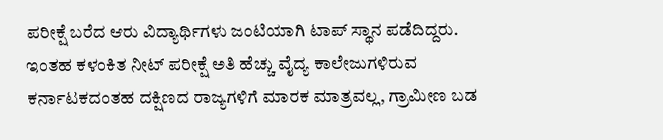ಪರೀಕ್ಷೆ ಬರೆದ ಆರು ವಿದ್ಯಾರ್ಥಿಗಳು ಜಂಟಿಯಾಗಿ ಟಾಪ್ ಸ್ಥಾನ ಪಡೆದಿದ್ದರು.
ಇಂತಹ ಕಳಂಕಿತ ನೀಟ್ ಪರೀಕ್ಷೆ ಅತಿ ಹೆಚ್ಚು ವೈದ್ಯ ಕಾಲೇಜುಗಳಿರುವ ಕರ್ನಾಟಕದಂತಹ ದಕ್ಷಿಣದ ರಾಜ್ಯಗಳಿಗೆ ಮಾರಕ ಮಾತ್ರವಲ್ಲ, ಗ್ರಾಮೀಣ ಬಡ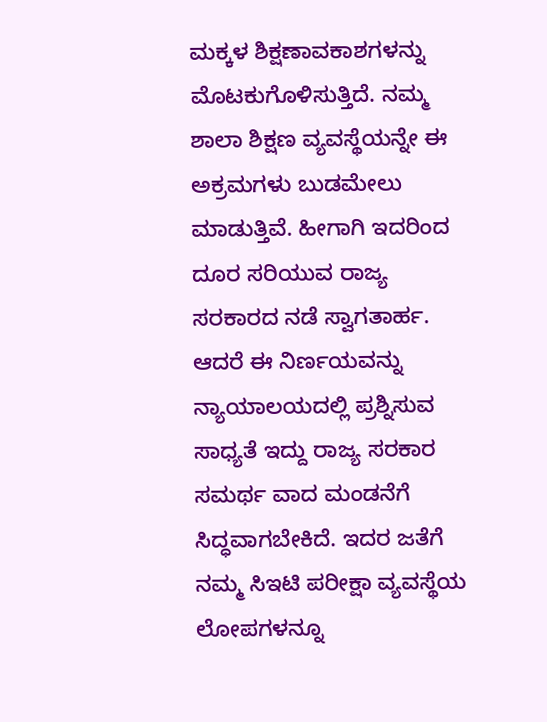ಮಕ್ಕಳ ಶಿಕ್ಷಣಾವಕಾಶಗಳನ್ನು ಮೊಟಕುಗೊಳಿಸುತ್ತಿದೆ. ನಮ್ಮ ಶಾಲಾ ಶಿಕ್ಷಣ ವ್ಯವಸ್ಥೆಯನ್ನೇ ಈ ಅಕ್ರಮಗಳು ಬುಡಮೇಲು ಮಾಡುತ್ತಿವೆ. ಹೀಗಾಗಿ ಇದರಿಂದ ದೂರ ಸರಿಯುವ ರಾಜ್ಯ ಸರಕಾರದ ನಡೆ ಸ್ವಾಗತಾರ್ಹ. ಆದರೆ ಈ ನಿರ್ಣಯವನ್ನು ನ್ಯಾಯಾಲಯದಲ್ಲಿ ಪ್ರಶ್ನಿಸುವ ಸಾಧ್ಯತೆ ಇದ್ದು ರಾಜ್ಯ ಸರಕಾರ ಸಮರ್ಥ ವಾದ ಮಂಡನೆಗೆ ಸಿದ್ಧವಾಗಬೇಕಿದೆ. ಇದರ ಜತೆಗೆ ನಮ್ಮ ಸಿಇಟಿ ಪರೀಕ್ಷಾ ವ್ಯವಸ್ಥೆಯ ಲೋಪಗಳನ್ನೂ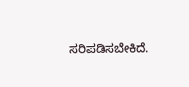ಸರಿಪಡಿಸಬೇಕಿದೆ.